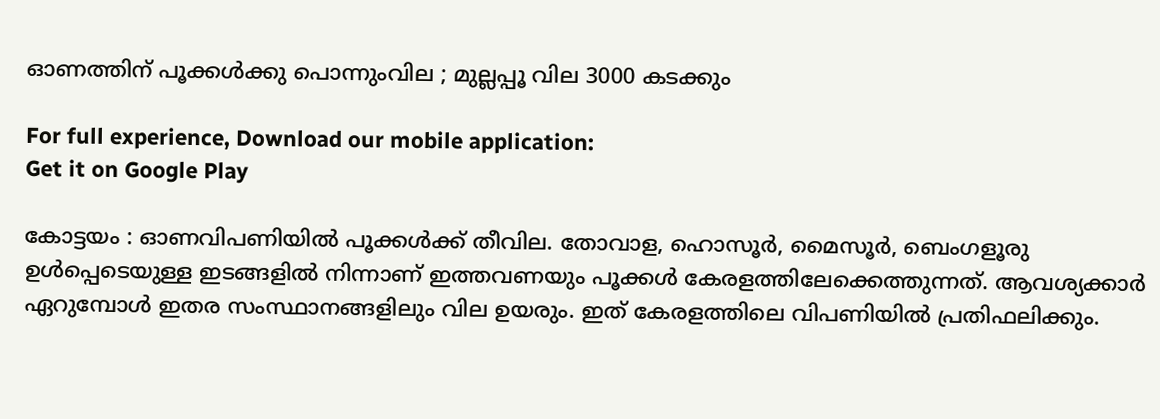ഓണത്തിന് പൂക്കൾക്കു പൊന്നുംവില ; മുല്ലപ്പൂ വില 3000 കടക്കും

For full experience, Download our mobile application:
Get it on Google Play

കോട്ടയം : ഓണവിപണിയിൽ പൂക്കൾക്ക് തീവില. തോവാള, ഹൊസൂര്‍, മൈസൂര്‍, ബെംഗളൂരു ഉൾപ്പെടെയുള്ള ഇടങ്ങളിൽ നിന്നാണ് ഇത്തവണയും പൂക്കൾ കേരളത്തിലേക്കെത്തുന്നത്. ആവശ്യക്കാര്‍ ഏറുമ്പോള്‍ ഇതര സംസ്ഥാനങ്ങളിലും വില ഉയരും. ഇത് കേരളത്തിലെ വിപണിയില്‍ പ്രതിഫലിക്കും.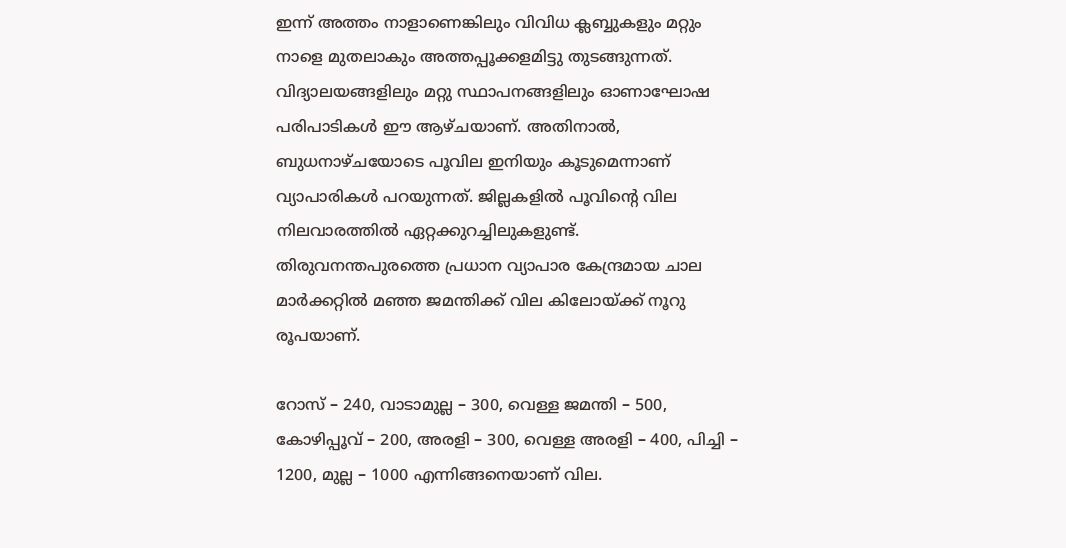ഇന്ന് അത്തം നാളാണെങ്കിലും വിവിധ ക്ലബ്ബുകളും മറ്റും നാളെ മുതലാകും അത്തപ്പൂക്കളമിട്ടു തുടങ്ങുന്നത്. വിദ്യാലയങ്ങളിലും മറ്റു സ്ഥാപനങ്ങളിലും ഓണാഘോഷ പരിപാടികൾ ഈ ആഴ്ചയാണ്. അതിനാൽ, ബുധനാഴ്ചയോടെ പൂവില ഇനിയും കൂടുമെന്നാണ് വ്യാപാരികൾ പറയുന്നത്. ജില്ലകളിൽ പൂവിന്റെ വില നിലവാരത്തിൽ ഏറ്റക്കുറച്ചിലുകളുണ്ട്. തിരുവനന്തപുരത്തെ പ്രധാന വ്യാപാര കേന്ദ്രമായ ചാല മാർക്കറ്റിൽ മഞ്ഞ ജമന്തിക്ക് വില കിലോയ്ക്ക് നൂറു രൂപയാണ്.

റോസ് – 240, വാടാമുല്ല – 300, വെള്ള ജമന്തി – 500, കോഴിപ്പൂവ് – 200, അരളി – 300, വെള്ള അരളി – 400, പിച്ചി – 1200, മുല്ല – 1000 എന്നിങ്ങനെയാണ് വില.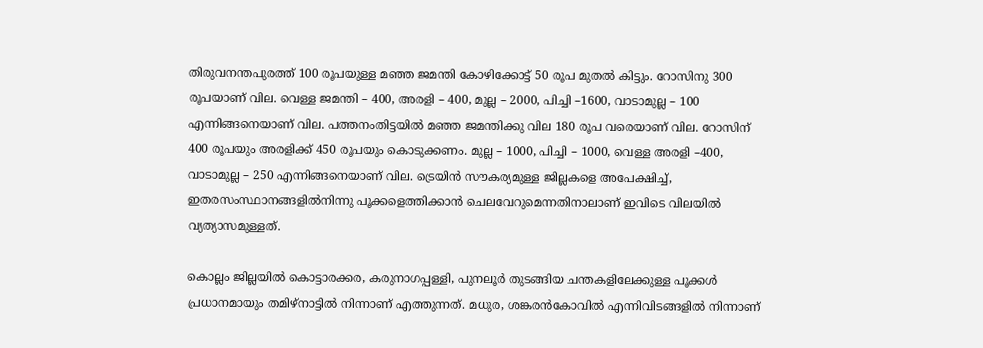തിരുവനന്തപുരത്ത് 100 രൂപയുള്ള മഞ്ഞ ജമന്തി കോഴിക്കോട്ട് 50 രൂപ മുതൽ കിട്ടും. റോസിനു 300 രൂപയാണ് വില. വെള്ള ജമന്തി – 400, അരളി – 400, മുല്ല – 2000, പിച്ചി –1600, വാടാമുല്ല – 100 എന്നിങ്ങനെയാണ് വില. പത്തനംതിട്ടയിൽ മഞ്ഞ ജമന്തിക്കു വില 180 രൂപ വരെയാണ് വില. റോസിന് 400 രൂപയും അരളിക്ക് 450 രൂപയും കൊടുക്കണം. മുല്ല – 1000, പിച്ചി – 1000, വെള്ള അരളി –400, വാടാമുല്ല – 250 എന്നിങ്ങനെയാണ് വില. ട്രെയിൻ സൗകര്യമുള്ള ജില്ലകളെ അപേക്ഷിച്ച്, ഇതരസംസ്ഥാനങ്ങളിൽനിന്നു പൂക്കളെത്തിക്കാൻ ചെലവേറുമെന്നതിനാലാണ് ഇവിടെ വിലയിൽ വ്യത്യാസമുള്ളത്.

കൊല്ലം ജില്ലയിൽ കൊട്ടാരക്കര, കരുനാഗപ്പള്ളി, പുനലൂർ തുടങ്ങിയ ചന്തകളിലേക്കുള്ള പൂക്കൾ പ്രധാനമായും തമിഴ്‌നാട്ടിൽ നിന്നാണ് എത്തുന്നത്. മധുര, ശങ്കരൻകോവിൽ എന്നിവിടങ്ങളിൽ നിന്നാണ്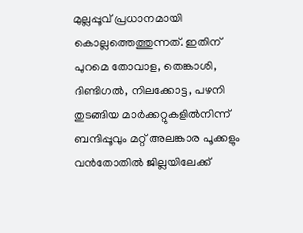മുല്ലപ്പൂവ് പ്രധാനമായി കൊല്ലത്തെത്തുന്നത്. ഇതിന് പുറമെ തോവാള, തെങ്കാശി, ദിണ്ടിഗൽ, നിലക്കോട്ട, പഴനി തുടങ്ങിയ മാർക്കറ്റുകളിൽനിന്ന് ബന്ദിപ്പൂവും മറ്റ് അലങ്കാര പൂക്കളും വൻതോതിൽ ജില്ലയിലേക്ക്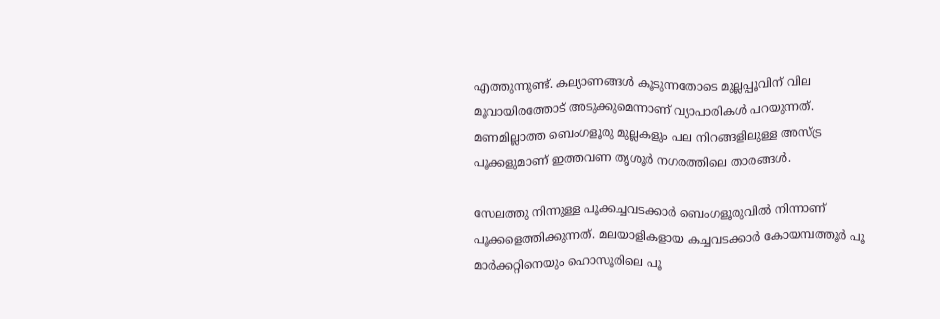എത്തുന്നുണ്ട്. കല്യാണങ്ങൾ കൂടുന്നതോടെ മുല്ലപ്പൂവിന് വില മൂവായിരത്തോട് അടുക്കുമെന്നാണ് വ്യാപാരികൾ പറയുന്നത്. മണമില്ലാത്ത ബെംഗളൂരു മുല്ലകളും പല നിറങ്ങളിലുള്ള അസ്ട്ര പൂക്കളുമാണ് ഇത്തവണ തൃശൂർ നഗരത്തിലെ താരങ്ങൾ.

സേലത്തു നിന്നുള്ള പൂക്കച്ചവടക്കാർ ബെംഗളൂരുവിൽ നിന്നാണ് പൂക്കളെത്തിക്കുന്നത്. മലയാളികളായ കച്ചവടക്കാർ കോയമ്പത്തൂർ പൂ മാർക്കറ്റിനെയും ഹൊസൂരിലെ പൂ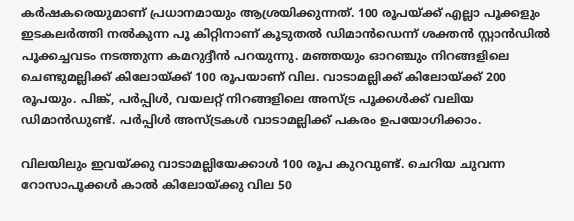കർഷകരെയുമാണ് പ്രധാനമായും ആശ്രയിക്കുന്നത്. 100 രൂപയ്ക്ക് എല്ലാ പൂക്കളും ഇടകലർത്തി നൽകുന്ന പൂ കിറ്റിനാണ് കൂടുതൽ ഡിമാൻഡെന്ന് ശക്തൻ സ്റ്റാൻഡിൽ പൂക്കച്ചവടം നടത്തുന്ന കമറുദ്ദീൻ പറയുന്നു. മഞ്ഞയും ഓറഞ്ചും നിറങ്ങളിലെ ചെണ്ടുമല്ലിക്ക് കിലോയ്ക്ക് 100 രൂപയാണ് വില. വാടാമല്ലിക്ക് കിലോയ്ക്ക് 200 രൂപയും. പിങ്ക്, പർപ്പിൾ, വയലറ്റ് നിറങ്ങളിലെ അസ്ട്ര പൂക്കൾക്ക് വലിയ ഡിമാൻഡുണ്ട്. പർപ്പിൾ അസ്ട്രകൾ വാടാമല്ലിക്ക് പകരം ഉപയോഗിക്കാം.

വിലയിലും ഇവയ്ക്കു വാടാമല്ലിയേക്കാൾ 100 രൂപ കുറവുണ്ട്. ചെറിയ ചുവന്ന റോസാപൂക്കൾ കാൽ കിലോയ്ക്കു വില 50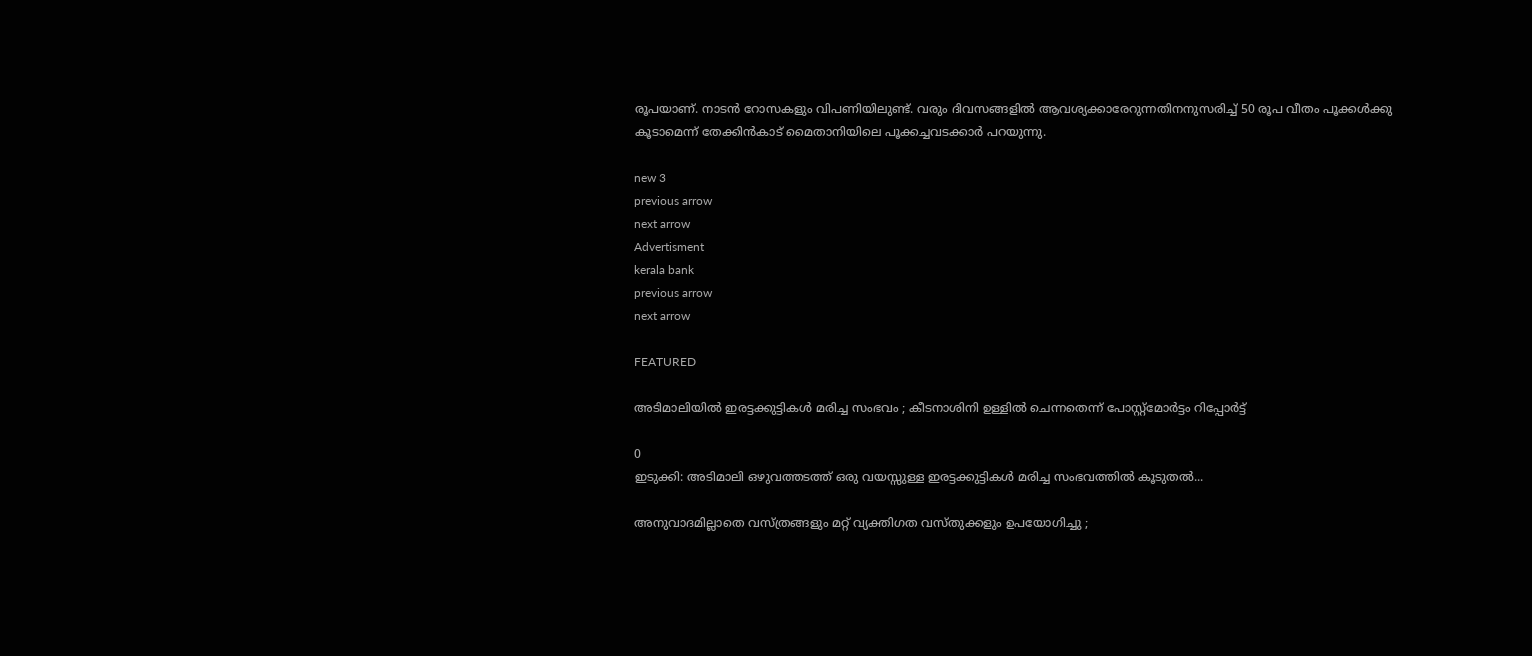രൂപയാണ്. നാടൻ റോസകളും വിപണിയിലുണ്ട്. വരും ദിവസങ്ങളിൽ ആവശ്യക്കാരേറുന്നതിനനുസരിച്ച് 50 രൂപ വീതം പൂക്കൾക്കു കൂടാമെന്ന് തേക്കിൻകാട് മൈതാനിയിലെ പൂക്കച്ചവടക്കാർ പറയുന്നു.

new 3
previous arrow
next arrow
Advertisment
kerala bank
previous arrow
next arrow

FEATURED

അടിമാലിയിൽ ഇരട്ടക്കുട്ടികൾ മരിച്ച സംഭവം ; കീടനാശിനി ഉള്ളില്‍ ചെന്നതെന്ന് പോസ്റ്റ്‌മോര്‍ട്ടം റിപ്പോർട്ട്

0
ഇടുക്കി: അടിമാലി ഒഴുവത്തടത്ത് ഒരു വയസ്സുള്ള ഇരട്ടക്കുട്ടികൾ മരിച്ച സംഭവത്തിൽ കൂടുതൽ...

അനുവാദമില്ലാതെ വസ്ത്രങ്ങളും മറ്റ് വ്യക്തിഗത വസ്തുക്കളും ഉപയോഗിച്ചു ;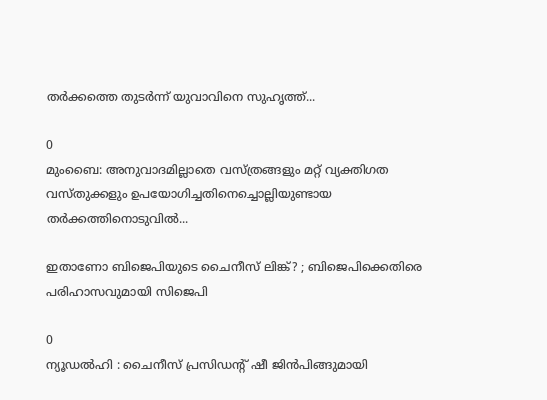തർക്കത്തെ തുടർന്ന് യുവാവിനെ സുഹൃത്ത്...

0
മുംബൈ: അനുവാദമില്ലാതെ വസ്ത്രങ്ങളും മറ്റ് വ്യക്തിഗത വസ്തുക്കളും ഉപയോഗിച്ചതിനെച്ചൊല്ലിയുണ്ടായ തർക്കത്തിനൊടുവിൽ...

ഇതാണോ ബിജെപിയുടെ ചൈനീസ് ലിങ്ക്? ; ബിജെപിക്കെതിരെ പരിഹാസവുമായി സിജെപി

0
ന്യൂഡൽഹി : ചൈനീസ് പ്രസിഡന്റ് ഷീ ജിൻപിങ്ങുമായി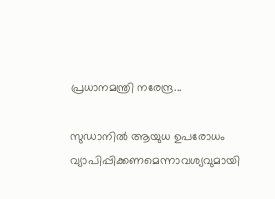പ്രധാനമന്ത്രി നരേന്ദ്ര...

സുഡാനിൽ ആയുധ ഉപരോധം വ്യാപിപ്പിക്കണമെന്നാവശ്യവുമായി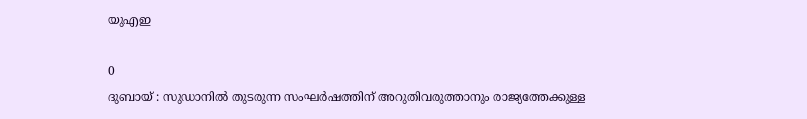യുഎഇ

0
ദുബായ് : സുഡാനിൽ തുടരുന്ന സംഘർഷത്തിന് അറുതിവരുത്താനും രാജ്യത്തേക്കുള്ള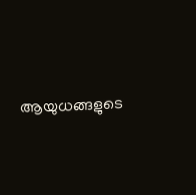ആയുധങ്ങളുടെ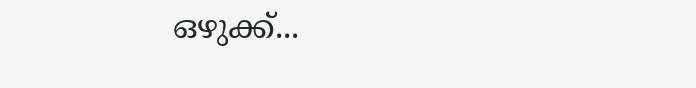ഒഴുക്ക്...